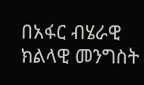በአፋር ብሄራዊ ክልላዊ መንግስት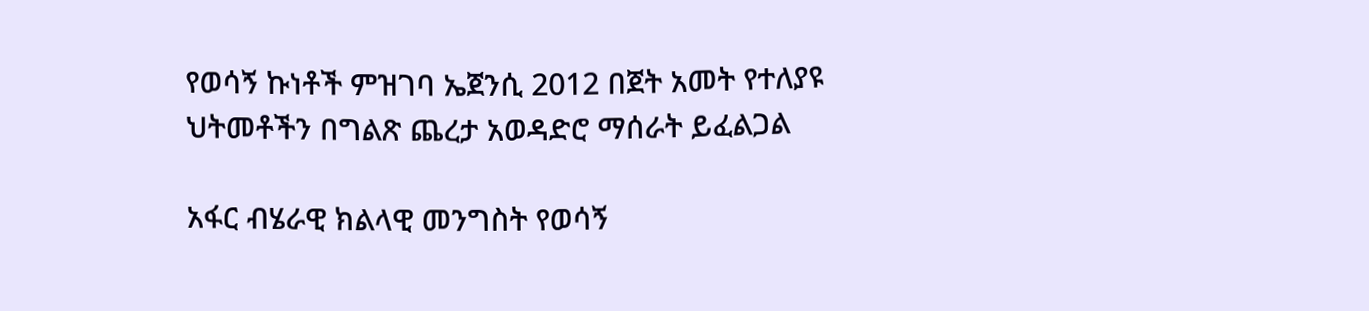የወሳኝ ኩነቶች ምዝገባ ኤጀንሲ 2012 በጀት አመት የተለያዩ ህትመቶችን በግልጽ ጨረታ አወዳድሮ ማሰራት ይፈልጋል

አፋር ብሄራዊ ክልላዊ መንግስት የወሳኝ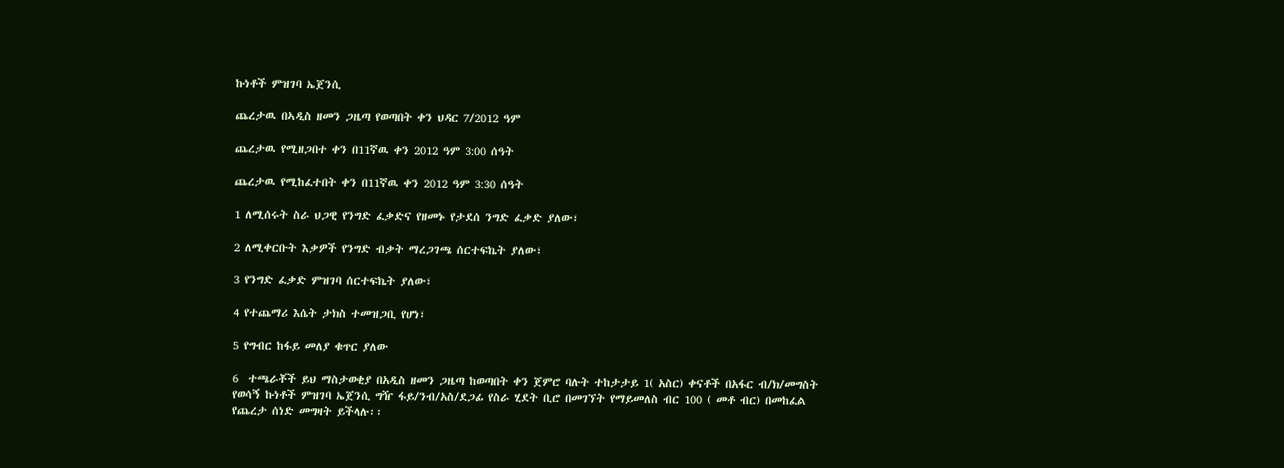ኩነቶች ምዝገባ ኤጀንሲ

ጨረታዉ በኣዲስ ዘመን ጋዜጣ የወጣበት ቀን ህዳር 7/2012 ዓም

ጨረታዉ የሚዘጋበተ ቀን በ11ኛዉ ቀን 2012 ዓም 3:00 ሰዓት

ጨረታዉ የሚከፈተበት ቀን በ11ኛዉ ቀን 2012 ዓም 3:30 ሰዓት

1 ለሚሰሩት ስራ ህጋዊ የንግድ ፈቃድና የዘመኑ የታደሰ ንግድ ፈቃድ ያለው፣

2 ለሚቀርቡት እቃዎች የንግድ ብቃት ማረጋገጫ ሰርተፍኬት ያለው፣

3 የንግድ ፈቃድ ምዝገባ ሰርተፍኬት ያለው፣

4 የተጨማሪ እሴት ታክስ ተመዝጋቢ የሆነ፣

5 የግብር ከፋይ መለያ ቁጥር ያለው

6  ተጫራቾች ይህ ማስታወቂያ በአዲስ ዘመን ጋዜጣ ከወጣበት ቀን ጀምሮ ባሉት ተከታታይ 1( አስር) ቀናቶች በአፋር ብ/ክ/መግስት የወሳኝ ኩነቶች ምዝገባ ኤጀንሲ ግዥ ፋይ/ንብ/አስ/ደጋፊ የስራ ሂደት ቢሮ በመገኘት የማይመለስ ብር 100 ( መቶ ብር) በመከፈል የጨረታ ሰነድ መግዛት ይችላሉ፡፡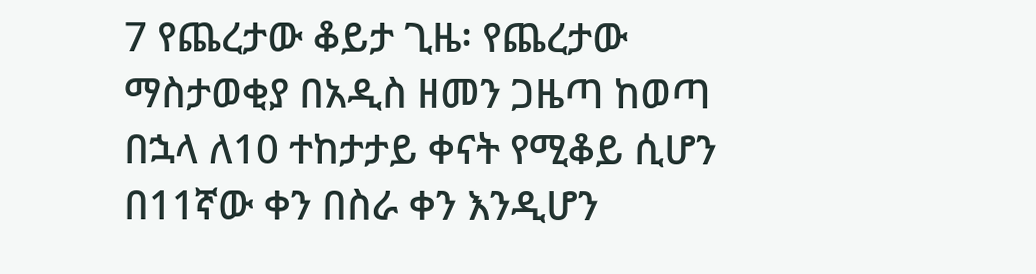7 የጨረታው ቆይታ ጊዜ፡ የጨረታው ማስታወቂያ በአዲስ ዘመን ጋዜጣ ከወጣ በኋላ ለ10 ተከታታይ ቀናት የሚቆይ ሲሆን በ11ኛው ቀን በስራ ቀን እንዲሆን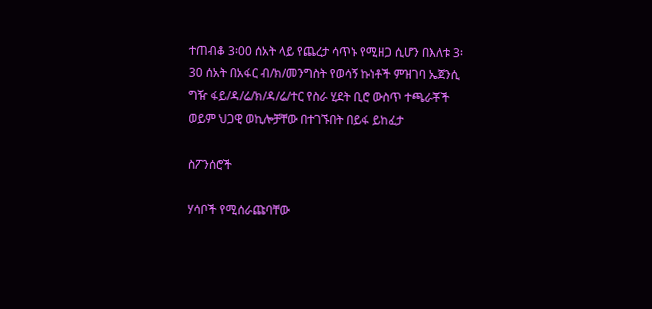ተጠብቆ 3፡00 ሰአት ላይ የጨረታ ሳጥኑ የሚዘጋ ሲሆን በእለቱ 3፡30 ሰአት በአፋር ብ/ክ/መንግስት የወሳኝ ኩነቶች ምዝገባ ኤጀንሲ ግዥ ፋይ/ዳ/ሬ/ክ/ዳ/ሬ/ተር የስራ ሂደት ቢሮ ውስጥ ተጫራቾች ወይም ህጋዊ ወኪሎቻቸው በተገኙበት በይፋ ይከፈታ

ስፖንሰሮች

ሃሳቦች የሚሰራጩባቸው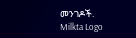መንገዶች.
Milkta Logo